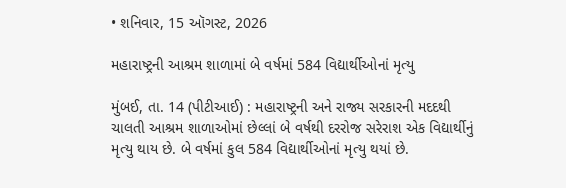• શનિવાર, 15 ઑગસ્ટ, 2026

મહારાષ્ટ્રની આશ્રમ શાળામાં બે વર્ષમાં 584 વિદ્યાર્થીઓનાં મૃત્યુ

મુંબઈ, તા. 14 (પીટીઆઈ) : મહારાષ્ટ્રની અને રાજ્ય સરકારની મદદથી ચાલતી આશ્રમ શાળાઓમાં છેલ્લાં બે વર્ષથી દરરોજ સરેરાશ એક વિદ્યાર્થીનું મૃત્યુ થાય છે. બે વર્ષમાં કુલ 584 વિદ્યાર્થીઓનાં મૃત્યુ થયાં છે.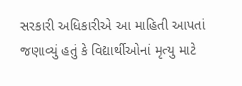સરકારી અધિકારીએ આ માહિતી આપતાં જણાવ્યું હતું કે વિદ્યાર્થીઓનાં મૃત્યુ માટે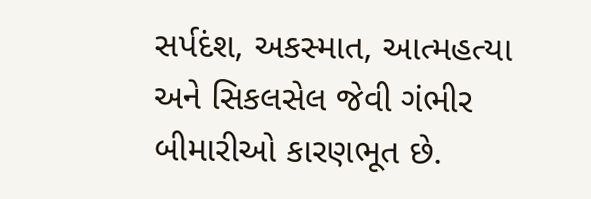સર્પદંશ, અકસ્માત, આત્મહત્યા અને સિકલસેલ જેવી ગંભીર બીમારીઓ કારણભૂત છે.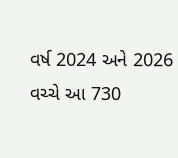વર્ષ 2024 અને 2026 વચ્ચે આ 730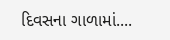દિવસના ગાળામાં....